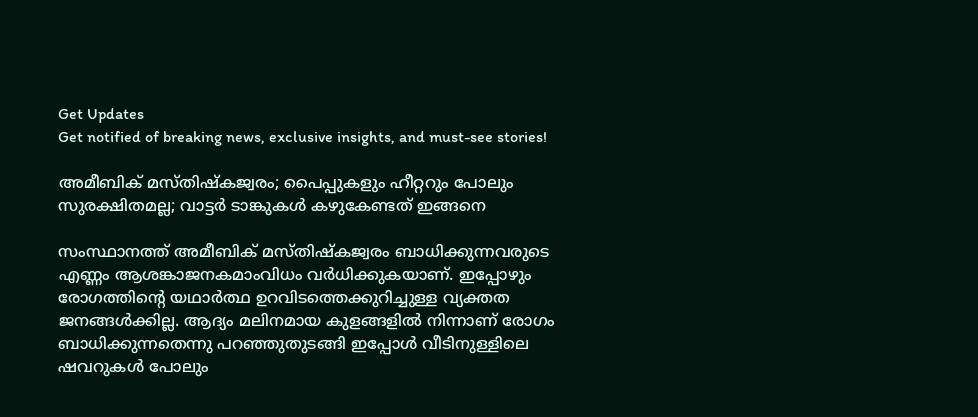Get Updates
Get notified of breaking news, exclusive insights, and must-see stories!

അമീബിക് മസ്തിഷ്‌കജ്വരം; പൈപ്പുകളും ഹീറ്ററും പോലും സുരക്ഷിതമല്ല; വാട്ടര്‍ ടാങ്കുകള്‍ കഴുകേണ്ടത് ഇങ്ങനെ

സംസ്ഥാനത്ത് അമീബിക് മസ്തിഷ്‌കജ്വരം ബാധിക്കുന്നവരുടെ എണ്ണം ആശങ്കാജനകമാംവിധം വര്‍ധിക്കുകയാണ്. ഇപ്പോഴും രോഗത്തിന്റെ യഥാര്‍ത്ഥ ഉറവിടത്തെക്കുറിച്ചുള്ള വ്യക്തത ജനങ്ങള്‍ക്കില്ല. ആദ്യം മലിനമായ കുളങ്ങളില്‍ നിന്നാണ് രോഗം ബാധിക്കുന്നതെന്നു പറഞ്ഞുതുടങ്ങി ഇപ്പോള്‍ വീടിനുള്ളിലെ ഷവറുകള്‍ പോലും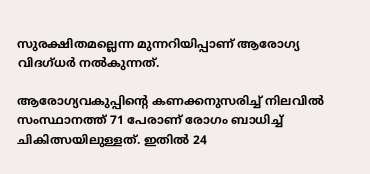സുരക്ഷിതമല്ലെന്ന മുന്നറിയിപ്പാണ് ആരോഗ്യ വിദഗ്ധര്‍ നല്‍കുന്നത്.

ആരോഗ്യവകുപ്പിന്റെ കണക്കനുസരിച്ച് നിലവില്‍ സംസ്ഥാനത്ത് 71 പേരാണ് രോഗം ബാധിച്ച് ചികിത്സയിലുള്ളത്. ഇതില്‍ 24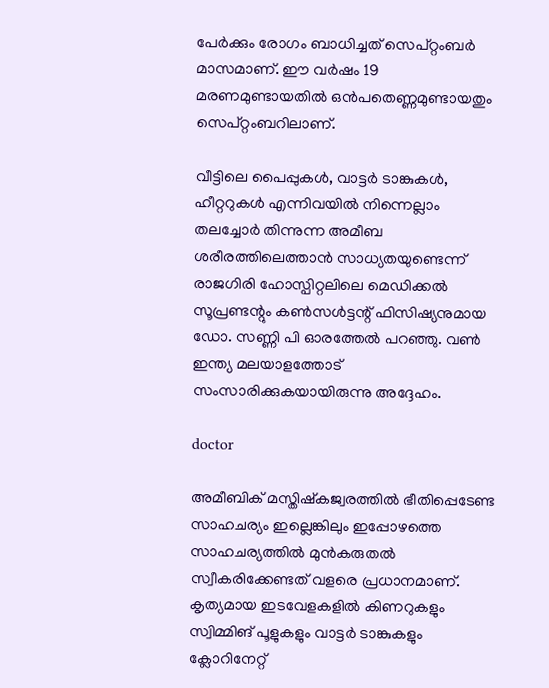പേര്‍ക്കും രോഗം ബാധിച്ചത് സെപ്റ്റംബര്‍ മാസമാണ്. ഈ വര്‍ഷം 19 മരണമുണ്ടായതില്‍ ഒന്‍പതെണ്ണമുണ്ടായതും സെപ്റ്റംബറിലാണ്.

വീട്ടിലെ പൈപ്പുകള്‍, വാട്ടര്‍ ടാങ്കുകള്‍, ഹീറ്ററുകള്‍ എന്നിവയില്‍ നിന്നെല്ലാം തലച്ചോര്‍ തിന്നുന്ന അമീബ ശരീരത്തിലെത്താന്‍ സാധ്യതയുണ്ടെന്ന് രാജഗിരി ഹോസ്പിറ്റലിലെ മെഡിക്കല്‍
സൂപ്രണ്ടന്റും കണ്‍സള്‍ട്ടന്റ് ഫിസിഷ്യനുമായ ഡോ. സണ്ണി പി ഓരത്തേല്‍ പറഞ്ഞു. വണ്‍ ഇന്ത്യ മലയാളത്തോട് സംസാരിക്കുകയായിരുന്നു അദ്ദേഹം.

doctor

അമീബിക് മസ്തിഷ്‌കജ്വരത്തില്‍ ഭീതിപ്പെടേണ്ട സാഹചര്യം ഇല്ലെങ്കിലും ഇപ്പോഴത്തെ സാഹചര്യത്തില്‍ മുന്‍കരുതല്‍ സ്വീകരിക്കേണ്ടത് വളരെ പ്രധാനമാണ്. കൃത്യമായ ഇടവേളകളില്‍ കിണറുകളും സ്വിമ്മിങ് പൂളുകളും വാട്ടര്‍ ടാങ്കുകളും ക്ലോറിനേറ്റ്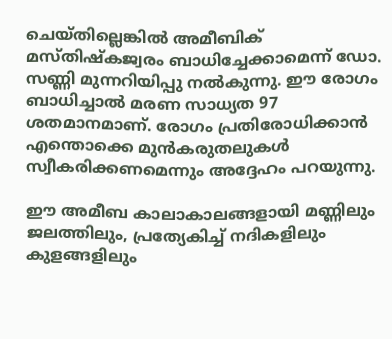ചെയ്തില്ലെങ്കില്‍ അമീബിക് മസ്തിഷ്‌കജ്വരം ബാധിച്ചേക്കാമെന്ന് ഡോ. സണ്ണി മുന്നറിയിപ്പു നല്‍കുന്നു. ഈ രോഗം ബാധിച്ചാല്‍ മരണ സാധ്യത 97 ശതമാനമാണ്. രോഗം പ്രതിരോധിക്കാന്‍ എന്തൊക്കെ മുന്‍കരുതലുകള്‍ സ്വീകരിക്കണമെന്നും അദ്ദേഹം പറയുന്നു.

ഈ അമീബ കാലാകാലങ്ങളായി മണ്ണിലും ജലത്തിലും, പ്രത്യേകിച്ച് നദികളിലും കുളങ്ങളിലും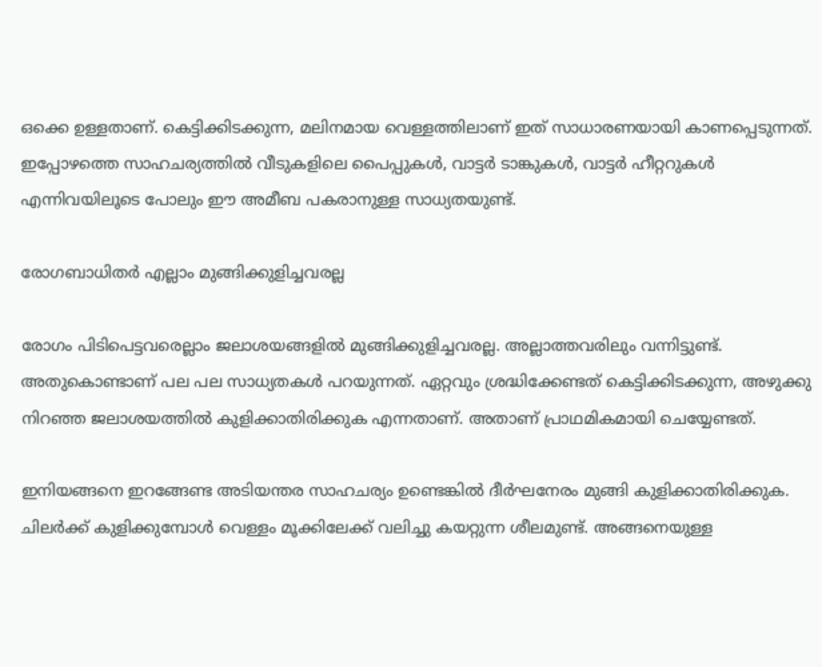ഒക്കെ ഉള്ളതാണ്. കെട്ടിക്കിടക്കുന്ന, മലിനമായ വെള്ളത്തിലാണ് ഇത് സാധാരണയായി കാണപ്പെടുന്നത്. ഇപ്പോഴത്തെ സാഹചര്യത്തില്‍ വീടുകളിലെ പൈപ്പുകള്‍, വാട്ടര്‍ ടാങ്കുകള്‍, വാട്ടര്‍ ഹീറ്ററുകള്‍ എന്നിവയിലൂടെ പോലും ഈ അമീബ പകരാനുള്ള സാധ്യതയുണ്ട്.

രോഗബാധിതര്‍ എല്ലാം മുങ്ങിക്കുളിച്ചവരല്ല

രോഗം പിടിപെട്ടവരെല്ലാം ജലാശയങ്ങളില്‍ മുങ്ങിക്കുളിച്ചവരല്ല. അല്ലാത്തവരിലും വന്നിട്ടുണ്ട്. അതുകൊണ്ടാണ് പല പല സാധ്യതകള്‍ പറയുന്നത്. ഏറ്റവും ശ്രദ്ധിക്കേണ്ടത് കെട്ടിക്കിടക്കുന്ന, അഴുക്കു നിറഞ്ഞ ജലാശയത്തില്‍ കുളിക്കാതിരിക്കുക എന്നതാണ്. അതാണ് പ്രാഥമികമായി ചെയ്യേണ്ടത്.

ഇനിയങ്ങനെ ഇറങ്ങേണ്ട അടിയന്തര സാഹചര്യം ഉണ്ടെങ്കില്‍ ദീര്‍ഘനേരം മുങ്ങി കുളിക്കാതിരിക്കുക. ചിലര്‍ക്ക് കുളിക്കുമ്പോള്‍ വെള്ളം മൂക്കിലേക്ക് വലിച്ചു കയറ്റുന്ന ശീലമുണ്ട്. അങ്ങനെയുള്ള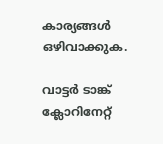കാര്യങ്ങള്‍ ഒഴിവാക്കുക.

വാട്ടര്‍ ടാങ്ക് ക്ലോറിനേറ്റ്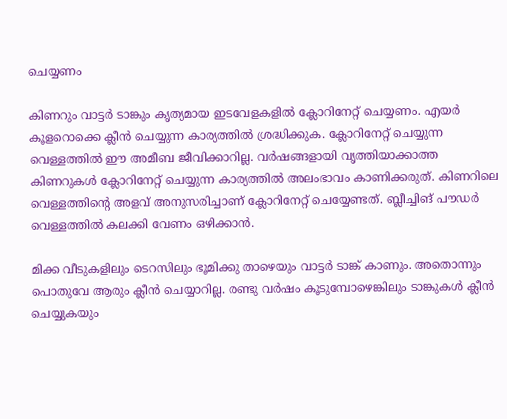ചെയ്യണം

കിണറും വാട്ടര്‍ ടാങ്കും കൃത്യമായ ഇടവേളകളില്‍ ക്ലോറിനേറ്റ് ചെയ്യണം. എയര്‍ കൂളറൊക്കെ ക്ലീന്‍ ചെയ്യുന്ന കാര്യത്തില്‍ ശ്രദ്ധിക്കുക. ക്ലോറിനേറ്റ് ചെയ്യുന്ന വെള്ളത്തില്‍ ഈ അമീബ ജീവിക്കാറില്ല. വര്‍ഷങ്ങളായി വൃത്തിയാക്കാത്ത കിണറുകള്‍ ക്ലോറിനേറ്റ് ചെയ്യുന്ന കാര്യത്തില്‍ അലംഭാവം കാണിക്കരുത്. കിണറിലെ വെള്ളത്തിന്റെ അളവ് അനുസരിച്ചാണ് ക്ലോറിനേറ്റ് ചെയ്യേണ്ടത്. ബ്ലീച്ചിങ് പൗഡര്‍ വെള്ളത്തില്‍ കലക്കി വേണം ഒഴിക്കാന്‍.

മിക്ക വീടുകളിലും ടെറസിലും ഭൂമിക്കു താഴെയും വാട്ടര്‍ ടാങ്ക് കാണും. അതൊന്നും പൊതുവേ ആരും ക്ലീന്‍ ചെയ്യാറില്ല. രണ്ടു വര്‍ഷം കൂടുമ്പോഴെങ്കിലും ടാങ്കുകള്‍ ക്ലീന്‍ ചെയ്യുകയും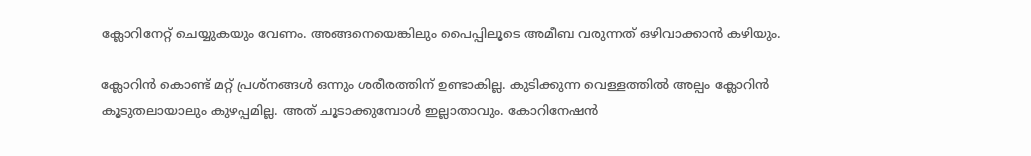ക്ലോറിനേറ്റ് ചെയ്യുകയും വേണം. അങ്ങനെയെങ്കിലും പൈപ്പിലൂടെ അമീബ വരുന്നത് ഒഴിവാക്കാന്‍ കഴിയും.

ക്ലോറിന്‍ കൊണ്ട് മറ്റ് പ്രശ്‌നങ്ങള്‍ ഒന്നും ശരീരത്തിന് ഉണ്ടാകില്ല. കുടിക്കുന്ന വെള്ളത്തില്‍ അല്പം ക്ലോറിന്‍ കൂടുതലായാലും കുഴപ്പമില്ല. അത് ചൂടാക്കുമ്പോള്‍ ഇല്ലാതാവും. കോറിനേഷന്‍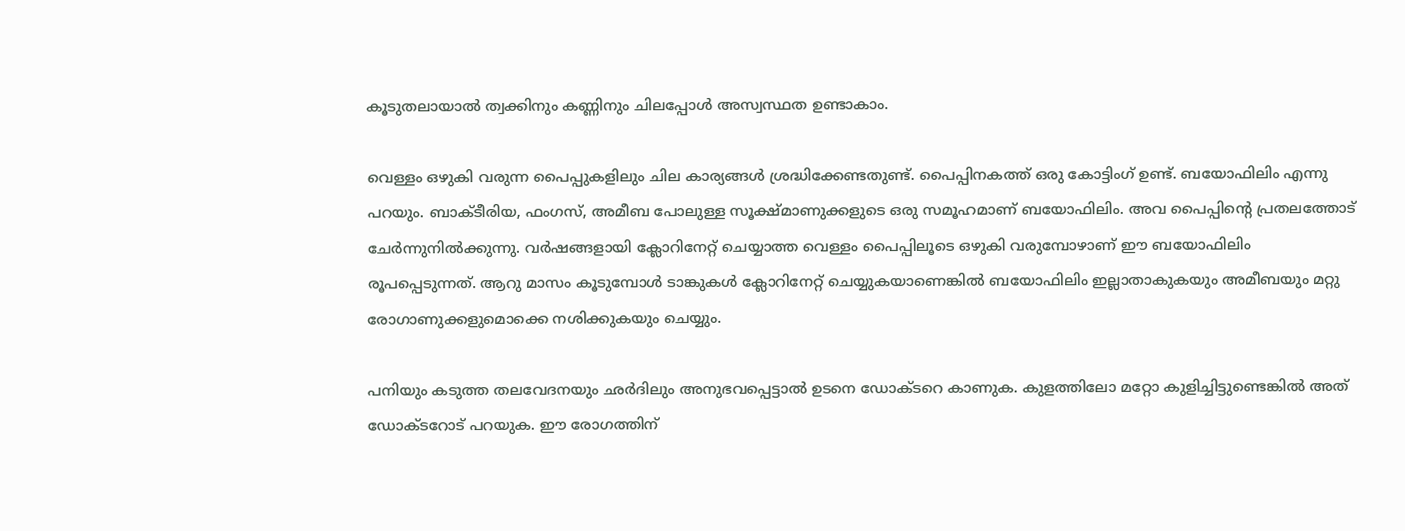കൂടുതലായാല്‍ ത്വക്കിനും കണ്ണിനും ചിലപ്പോള്‍ അസ്വസ്ഥത ഉണ്ടാകാം.

വെള്ളം ഒഴുകി വരുന്ന പൈപ്പുകളിലും ചില കാര്യങ്ങള്‍ ശ്രദ്ധിക്കേണ്ടതുണ്ട്. പൈപ്പിനകത്ത് ഒരു കോട്ടിംഗ് ഉണ്ട്. ബയോഫിലിം എന്നു പറയും. ബാക്ടീരിയ, ഫംഗസ്, അമീബ പോലുള്ള സൂക്ഷ്മാണുക്കളുടെ ഒരു സമൂഹമാണ് ബയോഫിലിം. അവ പൈപ്പിന്റെ പ്രതലത്തോട് ചേര്‍ന്നുനില്‍ക്കുന്നു. വര്‍ഷങ്ങളായി ക്ലോറിനേറ്റ് ചെയ്യാത്ത വെള്ളം പൈപ്പിലൂടെ ഒഴുകി വരുമ്പോഴാണ് ഈ ബയോഫിലിം രൂപപ്പെടുന്നത്. ആറു മാസം കൂടുമ്പോള്‍ ടാങ്കുകള്‍ ക്ലോറിനേറ്റ് ചെയ്യുകയാണെങ്കില്‍ ബയോഫിലിം ഇല്ലാതാകുകയും അമീബയും മറ്റു രോഗാണുക്കളുമൊക്കെ നശിക്കുകയും ചെയ്യും.

പനിയും കടുത്ത തലവേദനയും ഛര്‍ദിലും അനുഭവപ്പെട്ടാല്‍ ഉടനെ ഡോക്ടറെ കാണുക. കുളത്തിലോ മറ്റോ കുളിച്ചിട്ടുണ്ടെങ്കില്‍ അത് ഡോക്ടറോട് പറയുക. ഈ രോഗത്തിന്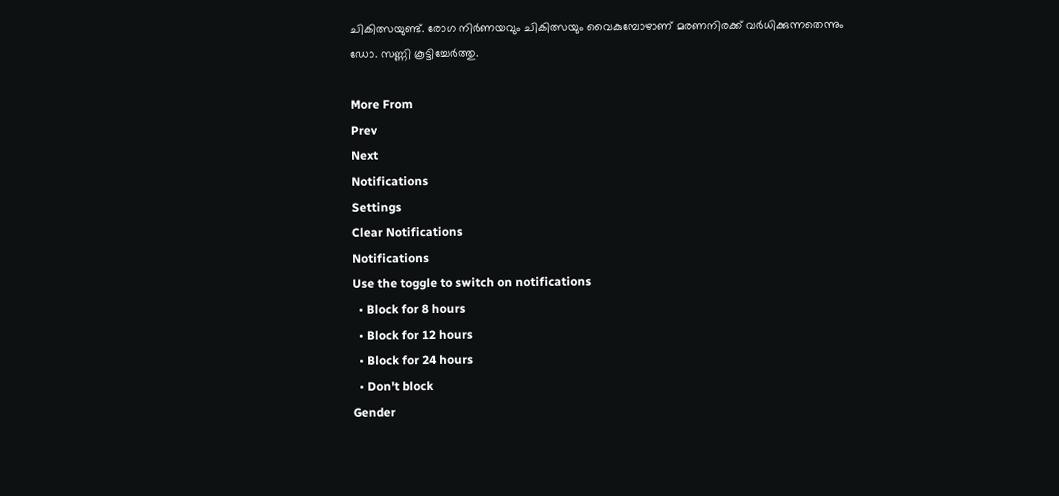ചികിത്സയുണ്ട്. രോഗ നിര്‍ണയവും ചികിത്സയും വൈകുമ്പോഴാണ് മരണനിരക്ക് വര്‍ധിക്കുന്നതെന്നും ഡോ. സണ്ണി കൂട്ടിച്ചേര്‍ത്തു.

More From
Prev
Next
Notifications
Settings
Clear Notifications
Notifications
Use the toggle to switch on notifications
  • Block for 8 hours
  • Block for 12 hours
  • Block for 24 hours
  • Don't block
Gender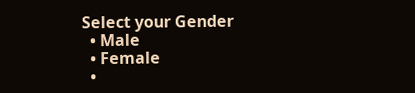Select your Gender
  • Male
  • Female
  •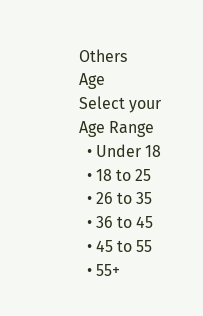Others
Age
Select your Age Range
  • Under 18
  • 18 to 25
  • 26 to 35
  • 36 to 45
  • 45 to 55
  • 55+